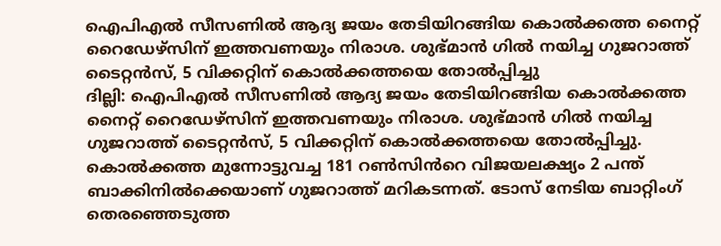ഐപിഎൽ സീസണിൽ ആദ്യ ജയം തേടിയിറങ്ങിയ കൊൽക്കത്ത നൈറ്റ് റൈഡേഴ്സിന് ഇത്തവണയും നിരാശ. ശുഭ്മാൻ ഗിൽ നയിച്ച ഗുജറാത്ത് ടൈറ്റൻസ്, 5 വിക്കറ്റിന് കൊൽക്കത്തയെ തോൽപ്പിച്ചു
ദില്ലി: ഐപിഎൽ സീസണിൽ ആദ്യ ജയം തേടിയിറങ്ങിയ കൊൽക്കത്ത നൈറ്റ് റൈഡേഴ്സിന് ഇത്തവണയും നിരാശ. ശുഭ്മാൻ ഗിൽ നയിച്ച ഗുജറാത്ത് ടൈറ്റൻസ്, 5 വിക്കറ്റിന് കൊൽക്കത്തയെ തോൽപ്പിച്ചു. കൊൽക്കത്ത മുന്നോട്ടുവച്ച 181 റൺസിൻറെ വിജയലക്ഷ്യം 2 പന്ത് ബാക്കിനിൽക്കെയാണ് ഗുജറാത്ത് മറികടന്നത്. ടോസ് നേടിയ ബാറ്റിംഗ് തെരഞ്ഞെടുത്ത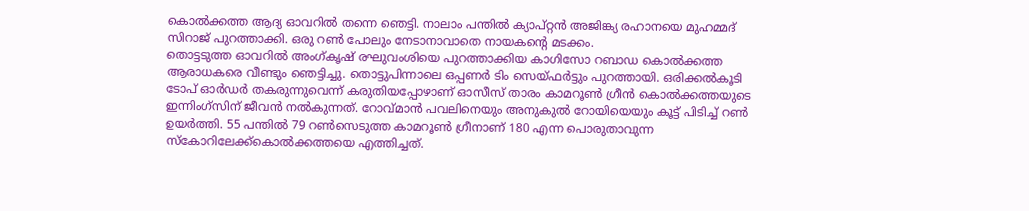കൊൽക്കത്ത ആദ്യ ഓവറിൽ തന്നെ ഞെട്ടി. നാലാം പന്തിൽ ക്യാപ്റ്റൻ അജിങ്ക്യ രഹാനയെ മുഹമ്മദ് സിറാജ് പുറത്താക്കി. ഒരു റൺ പോലും നേടാനാവാതെ നായകൻ്റെ മടക്കം.
തൊട്ടടുത്ത ഓവറിൽ അംഗ്കൃഷ് രഘുവംശിയെ പുറത്താക്കിയ കാഗിസോ റബാഡ കൊൽക്കത്ത ആരാധകരെ വീണ്ടും ഞെട്ടിച്ചു. തൊട്ടുപിന്നാലെ ഒപ്പണർ ടിം സെയ്ഫർട്ടും പുറത്തായി. ഒരിക്കൽകൂടി ടോപ് ഓർഡർ തകരുന്നുവെന്ന് കരുതിയപ്പോഴാണ് ഓസീസ് താരം കാമറൂൺ ഗ്രീൻ കൊൽക്കത്തയുടെ ഇന്നിംഗ്സിന് ജീവൻ നൽകുന്നത്. റോവ്മാൻ പവലിനെയും അനുകുൽ റോയിയെയും കൂട്ട് പിടിച്ച് റൺ ഉയർത്തി. 55 പന്തിൽ 79 റൺസെടുത്ത കാമറൂൺ ഗ്രീനാണ് 180 എന്ന പൊരുതാവുന്ന സ്കോറിലേക്ക്കൊൽക്കത്തയെ എത്തിച്ചത്.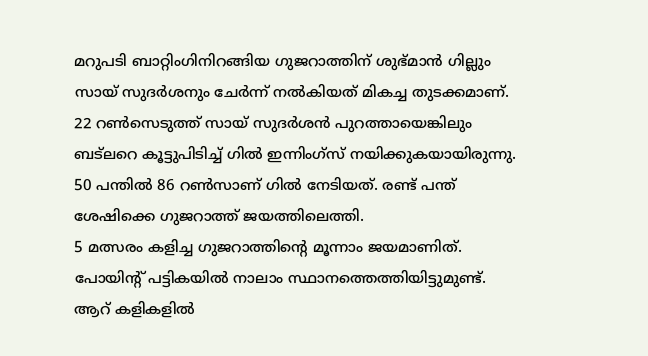മറുപടി ബാറ്റിംഗിനിറങ്ങിയ ഗുജറാത്തിന് ശുഭ്മാൻ ഗില്ലും സായ് സുദർശനും ചേർന്ന് നൽകിയത് മികച്ച തുടക്കമാണ്. 22 റൺസെടുത്ത് സായ് സുദർശൻ പുറത്തായെങ്കിലും ബട്ലറെ കൂട്ടുപിടിച്ച് ഗിൽ ഇന്നിംഗ്സ് നയിക്കുകയായിരുന്നു. 50 പന്തിൽ 86 റൺസാണ് ഗിൽ നേടിയത്. രണ്ട് പന്ത് ശേഷിക്കെ ഗുജറാത്ത് ജയത്തിലെത്തി.
5 മത്സരം കളിച്ച ഗുജറാത്തിൻ്റെ മൂന്നാം ജയമാണിത്. പോയിൻ്റ് പട്ടികയിൽ നാലാം സ്ഥാനത്തെത്തിയിട്ടുമുണ്ട്. ആറ് കളികളിൽ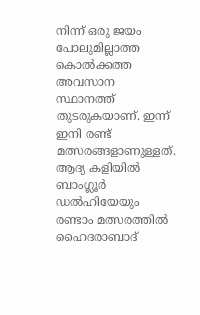നിന്ന് ഒരു ജയം പോലുമില്ലാത്ത കൊൽക്കത്ത അവസാന സ്ഥാനത്ത് തുടരുകയാണ്. ഇന്ന് ഇനി രണ്ട് മത്സരങ്ങളാണുള്ളത്. ആദ്യ കളിയിൽ ബാംഗ്ലൂർ ഡൽഹിയേയും രണ്ടാം മത്സരത്തിൽ ഹൈദരാബാദ്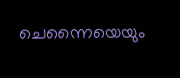ചെന്നൈയെയും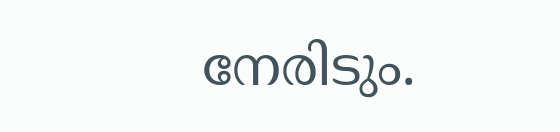നേരിടും.